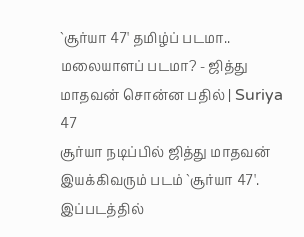`சூர்யா 47' தமிழ்ப் படமா.. மலையாளப் படமா? - ஜித்து மாதவன் சொன்ன பதில் | Suriya 47
சூர்யா நடிப்பில் ஜித்து மாதவன் இயக்கிவரும் படம் `சூர்யா 47'. இப்படத்தில்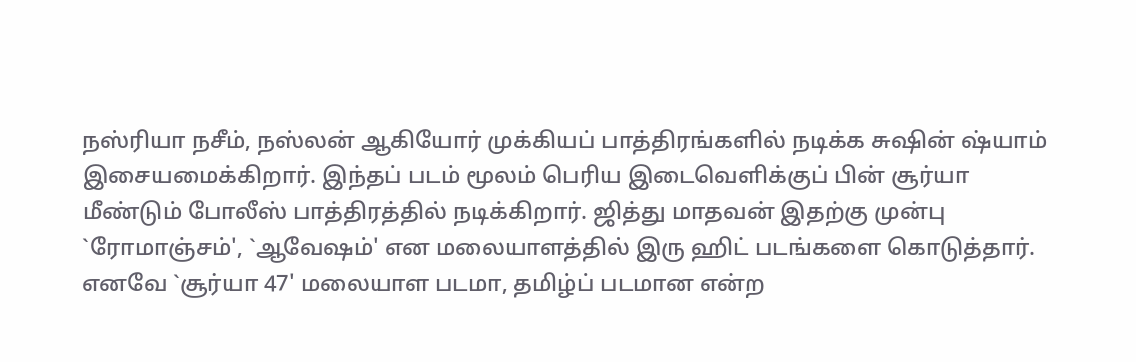நஸ்ரியா நசீம், நஸ்லன் ஆகியோர் முக்கியப் பாத்திரங்களில் நடிக்க சுஷின் ஷ்யாம் இசையமைக்கிறார். இந்தப் படம் மூலம் பெரிய இடைவெளிக்குப் பின் சூர்யா மீண்டும் போலீஸ் பாத்திரத்தில் நடிக்கிறார். ஜித்து மாதவன் இதற்கு முன்பு `ரோமாஞ்சம்', `ஆவேஷம்' என மலையாளத்தில் இரு ஹிட் படங்களை கொடுத்தார். எனவே `சூர்யா 47' மலையாள படமா, தமிழ்ப் படமான என்ற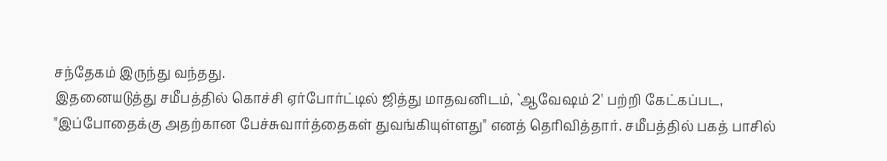சந்தேகம் இருந்து வந்தது.
இதனையடுத்து சமீபத்தில் கொச்சி ஏர்போர்ட்டில் ஜித்து மாதவனிடம், `ஆவேஷம் 2' பற்றி கேட்கப்பட, "இப்போதைக்கு அதற்கான பேச்சுவார்த்தைகள் துவங்கியுள்ளது" எனத் தெரிவித்தார். சமீபத்தில் பகத் பாசில்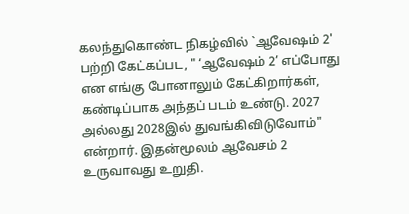கலந்துகொண்ட நிகழ்வில் `ஆவேஷம் 2' பற்றி கேட்கப்பட, " ‘ஆவேஷம் 2’ எப்போது என எங்கு போனாலும் கேட்கிறார்கள், கண்டிப்பாக அந்தப் படம் உண்டு. 2027 அல்லது 2028இல் துவங்கிவிடுவோம்" என்றார். இதன்மூலம் ஆவேசம் 2 உருவாவது உறுதி.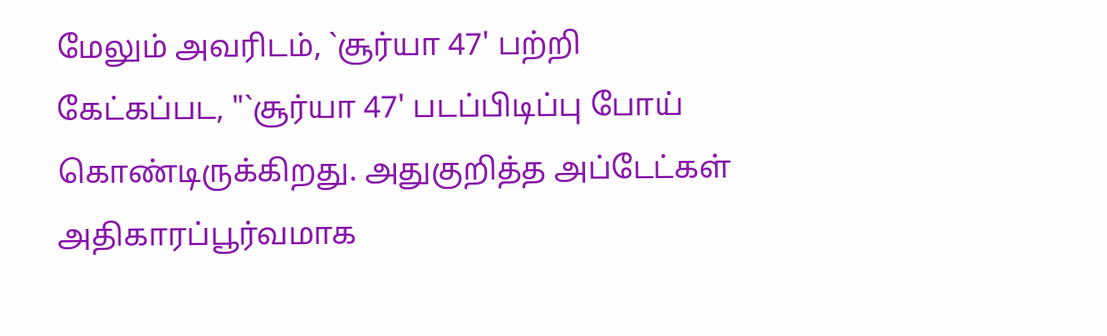மேலும் அவரிடம், `சூர்யா 47' பற்றி கேட்கப்பட, "`சூர்யா 47' படப்பிடிப்பு போய் கொண்டிருக்கிறது. அதுகுறித்த அப்டேட்கள் அதிகாரப்பூர்வமாக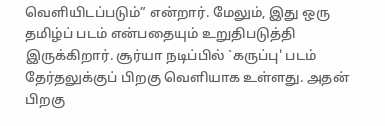வெளியிடப்படும்” என்றார். மேலும், இது ஒரு தமிழ்ப் படம் என்பதையும் உறுதிபடுத்தி இருக்கிறார். சூர்யா நடிப்பில் `கருப்பு' படம் தேர்தலுக்குப் பிறகு வெளியாக உள்ளது. அதன் பிறகு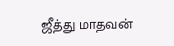ஜீத்து மாதவன்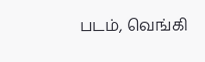படம், வெங்கி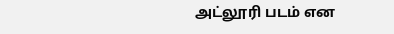அட்லூரி படம் என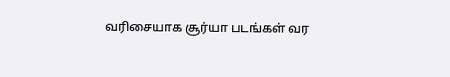வரிசையாக சூர்யா படங்கள் வர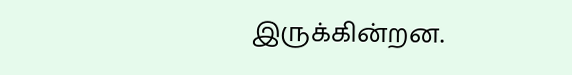இருக்கின்றன.